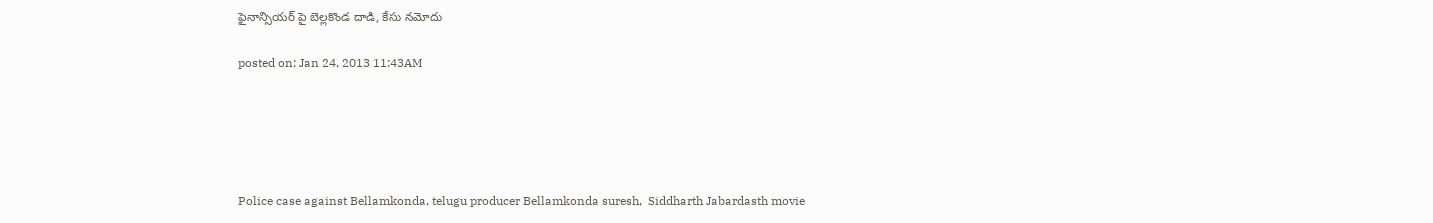ఫైనాన్సియర్ పై బెల్లకొండ దాడి, కేసు నమోదు

posted on: Jan 24, 2013 11:43AM





Police case against Bellamkonda, telugu producer Bellamkonda suresh,  Siddharth Jabardasth movie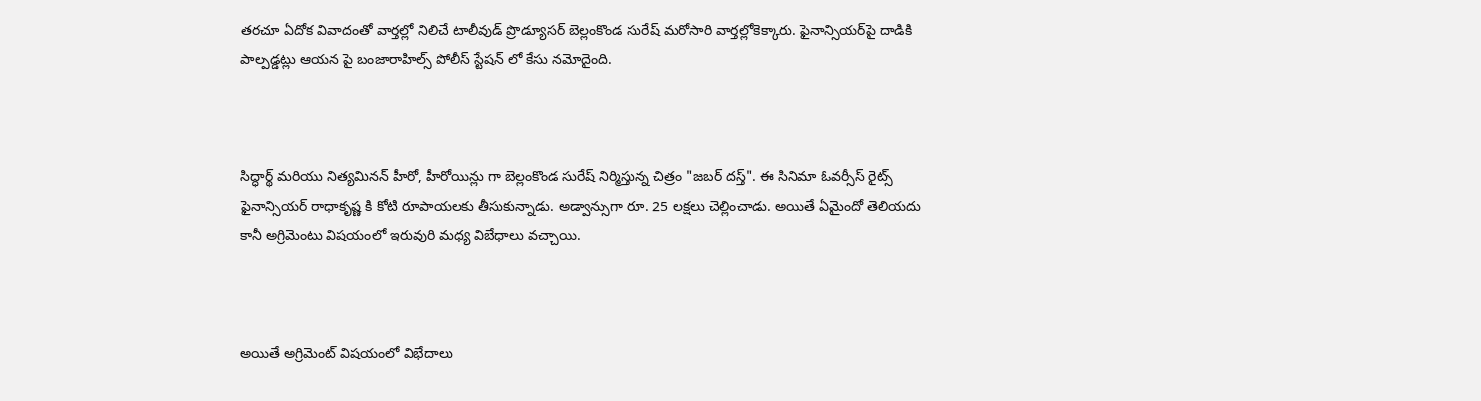తరచూ ఏదోక వివాదంతో వార్తల్లో నిలిచే టాలీవుడ్ ప్రొడ్యూసర్ బెల్లంకొండ సురేష్ మరోసారి వార్తల్లోకెక్కారు. ఫైనాన్సియర్‌పై దాడికి పాల్పడ్డట్లు ఆయన పై బంజారాహిల్స్ పోలీస్ స్టేషన్ లో కేసు నమోదైంది.



సిద్ధార్థ్ మరియు నిత్యమినన్ హీరో, హీరోయిన్లు గా బెల్లంకొండ సురేష్ నిర్మిస్తున్న చిత్రం "జబర్ దస్త్". ఈ సినిమా ఓవర్సీస్ రైట్స్  ఫైనాన్సియర్ రాధాకృష్ణ కి కోటి రూపాయలకు తీసుకున్నాడు. అడ్వాన్సుగా రూ. 25 లక్షలు చెల్లించాడు. అయితే ఏమైందో తెలియదు కానీ అగ్రిమెంటు విషయంలో ఇరువురి మధ్య విబేధాలు వచ్చాయి.



అయితే అగ్రిమెంట్ విషయంలో విభేదాలు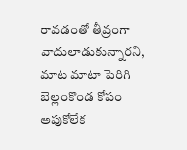రావడంతో తీవ్రంగా వాదులాడుకున్నారని, మాట మాటా పెరిగి బెల్లంకొండ కోపం అపుకోలేక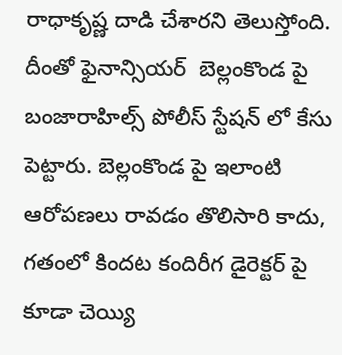రాధాకృష్ణ దాడి చేశారని తెలుస్తోంది. దీంతో ఫైనాన్సియర్‌  బెల్లంకొండ పై  బంజారాహిల్స్ పోలీస్ స్టేషన్ లో కేసు పెట్టారు. బెల్లంకొండ పై ఇలాంటి ఆరోపణలు రావడం తొలిసారి కాదు, గతంలో కిందట కందిరీగ డైరెక్టర్ పై కూడా చెయ్యి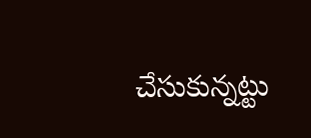చేసుకున్నట్టు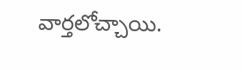వార్తలోచ్చాయి.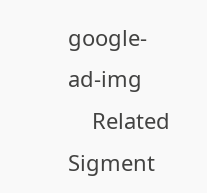google-ad-img
    Related Sigment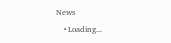News
    • Loading...